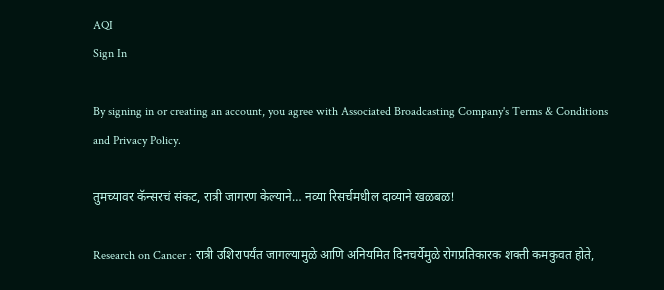AQI
Sign In

By signing in or creating an account, you agree with Associated Broadcasting Company's Terms & Conditions and Privacy Policy.

तुमच्यावर कॅन्सरचं संकट, रात्री जागरण केल्याने… नव्या रिसर्चमधील दाव्याने खळबळ!

Research on Cancer : रात्री उशिरापर्यंत जागल्यामुळे आणि अनियमित दिनचर्येमुळे रोगप्रतिकारक शक्ती कमकुवत होते,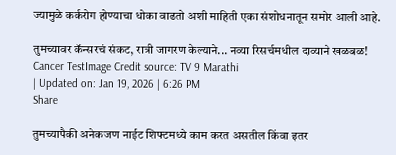ज्यामुळे कर्करोग होण्याचा धोका वाढतो अशी माहिती एका संशोधनातून समोर आली आहे.

तुमच्यावर कॅन्सरचं संकट, रात्री जागरण केल्याने... नव्या रिसर्चमधील दाव्याने खळबळ!
Cancer TestImage Credit source: TV 9 Marathi
| Updated on: Jan 19, 2026 | 6:26 PM
Share

तुमच्यापैकी अनेकजण नाईट शिफ्टमध्ये काम करत असतील किंवा इतर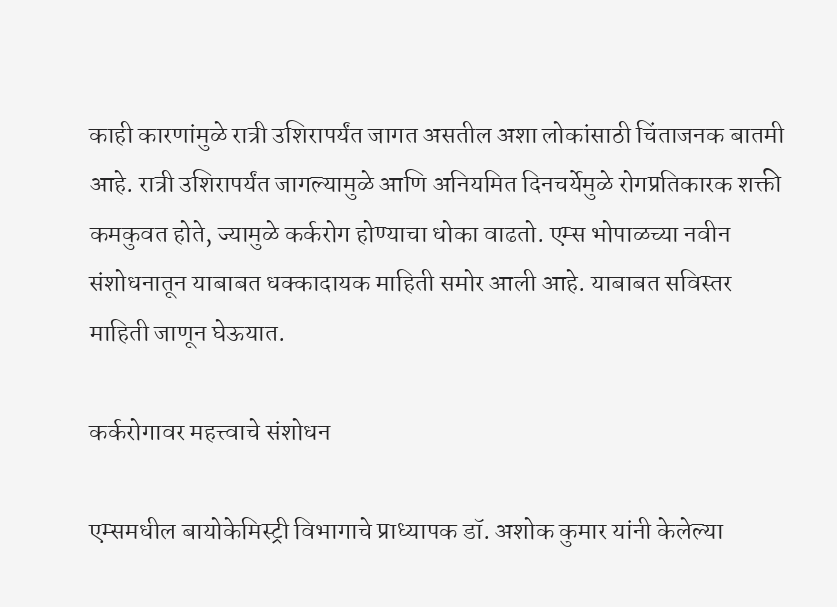काही कारणांमुळे रात्री उशिरापर्यंत जागत असतील अशा लोकांसाठी चिंताजनक बातमी आहे. रात्री उशिरापर्यंत जागल्यामुळे आणि अनियमित दिनचर्येमुळे रोगप्रतिकारक शक्ती कमकुवत होते, ज्यामुळे कर्करोग होण्याचा धोका वाढतो. एम्स भोपाळच्या नवीन संशोधनातून याबाबत धक्कादायक माहिती समोर आली आहे. याबाबत सविस्तर माहिती जाणून घेऊयात.

कर्करोगावर महत्त्वाचे संशोधन

एम्समधील बायोकेमिस्ट्री विभागाचे प्राध्यापक डॉ. अशोक कुमार यांनी केलेल्या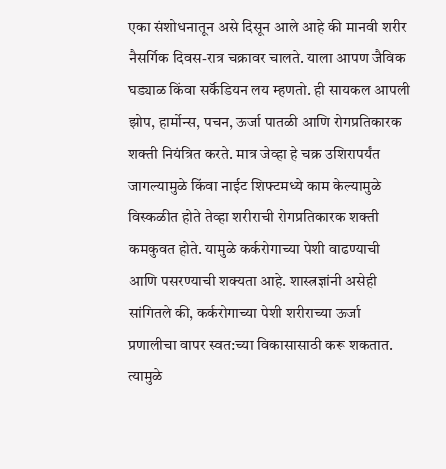एका संशोधनातून असे दिसून आले आहे की मानवी शरीर नैसर्गिक दिवस-रात्र चक्रावर चालते. याला आपण जैविक घड्याळ किंवा सर्कॅडियन लय म्हणतो. ही सायकल आपली झोप, हार्मोन्स, पचन, ऊर्जा पातळी आणि रोगप्रतिकारक शक्ती नियंत्रित करते. मात्र जेव्हा हे चक्र उशिरापर्यंत जागल्यामुळे किंवा नाईट शिफ्टमध्ये काम केल्यामुळे विस्कळीत होते तेव्हा शरीराची रोगप्रतिकारक शक्ती कमकुवत होते. यामुळे कर्करोगाच्या पेशी वाढण्याची आणि पसरण्याची शक्यता आहे. शास्त्रज्ञांनी असेही सांगितले की, कर्करोगाच्या पेशी शरीराच्या ऊर्जा प्रणालीचा वापर स्वत:च्या विकासासाठी करू शकतात. त्यामुळे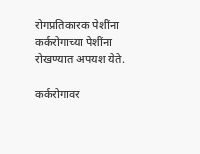रोगप्रतिकारक पेशींना कर्करोगाच्या पेशींना रोखण्यात अपयश येते.

कर्करोगावर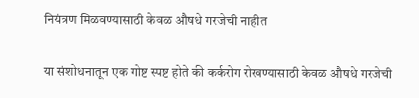नियंत्रण मिळवण्यासाठी केवळ औषधे गरजेची नाहीत

या संशोधनातून एक गोष्ट स्पष्ट होते की कर्करोग रोखण्यासाठी केवळ औषधे गरजेची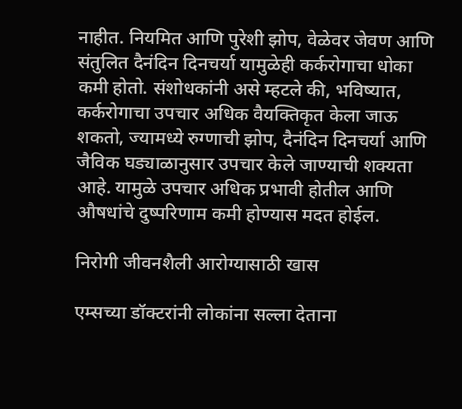नाहीत. नियमित आणि पुरेशी झोप, वेळेवर जेवण आणि संतुलित दैनंदिन दिनचर्या यामुळेही कर्करोगाचा धोका कमी होतो. संशोधकांनी असे म्हटले की, भविष्यात, कर्करोगाचा उपचार अधिक वैयक्तिकृत केला जाऊ शकतो, ज्यामध्ये रुग्णाची झोप, दैनंदिन दिनचर्या आणि जैविक घड्याळानुसार उपचार केले जाण्याची शक्यता आहे. यामुळे उपचार अधिक प्रभावी होतील आणि औषधांचे दुष्परिणाम कमी होण्यास मदत होईल.

निरोगी जीवनशैली आरोग्यासाठी खास

एम्सच्या डॉक्टरांनी लोकांना सल्ला देताना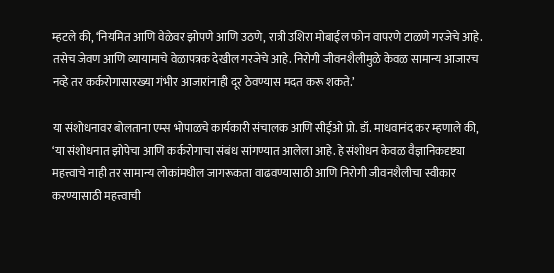म्हटले की, ‘नियमित आणि वेळेवर झोपणे आणि उठणे, रात्री उशिरा मोबाईल फोन वापरणे टाळणे गरजेचे आहे. तसेच जेवण आणि व्यायामाचे वेळापत्रक देखील गरजेचे आहे. निरोगी जीवनशैलीमुळे केवळ सामान्य आजारच नव्हे तर कर्करोगासारख्या गंभीर आजारांनाही दूर ठेवण्यास मदत करू शकते.’

या संशोधनावर बोलताना एम्स भोपाळचे कार्यकारी संचालक आणि सीईओ प्रो. डॉ. माधवानंद कर म्हणाले की, ‘या संशोधनात झोपेचा आणि कर्करोगाचा संबंध सांगण्यात आलेला आहे. हे संशोधन केवळ वैज्ञानिकदृष्ट्या महत्त्वाचे नाही तर सामान्य लोकांमधील जागरूकता वाढवण्यासाठी आणि निरोगी जीवनशैलीचा स्वीकार करण्यासाठी महत्त्वाची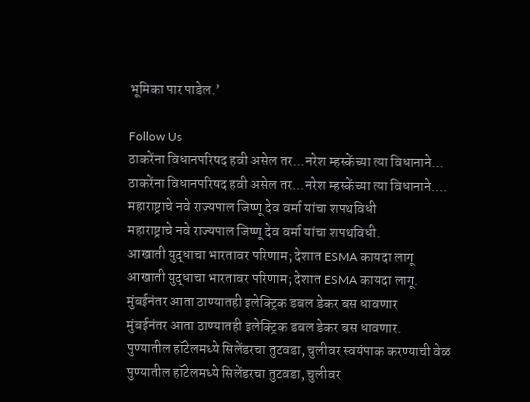भूमिका पार पाडेल.’

Follow Us
ठाकरेंना विधानपरिषद हवी असेल तर...नरेश म्हस्केंच्या त्या विधानाने...
ठाकरेंना विधानपरिषद हवी असेल तर...नरेश म्हस्केंच्या त्या विधानाने....
महाराष्ट्राचे नवे राज्यपाल जिष्णू देव वर्मा यांचा शपथविधी
महाराष्ट्राचे नवे राज्यपाल जिष्णू देव वर्मा यांचा शपथविधी.
आखाती युद्धाचा भारतावर परिणाम; देशात ESMA कायदा लागू
आखाती युद्धाचा भारतावर परिणाम; देशात ESMA कायदा लागू.
मुंबईनंतर आता ठाण्यातही इलेक्ट्रिक डबल डेकर बस धावणार
मुंबईनंतर आता ठाण्यातही इलेक्ट्रिक डबल डेकर बस धावणार.
पुण्यातील हॉटेलमध्ये सिलेंडरचा तुटवडा, चुलीवर स्वयंपाक करण्याची वेळ
पुण्यातील हॉटेलमध्ये सिलेंडरचा तुटवडा, चुलीवर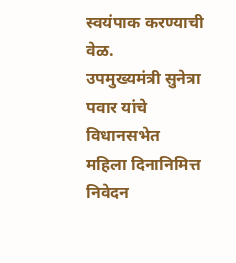स्वयंपाक करण्याची वेळ.
उपमुख्यमंत्री सुनेत्रा पवार यांचे विधानसभेत महिला दिनानिमित्त निवेदन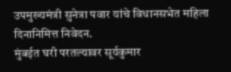उपमुख्यमंत्री सुनेत्रा पवार यांचे विधानसभेत महिला दिनानिमित्त निवेदन.
मुंबईत घरी परतल्यावर सूर्यकुमार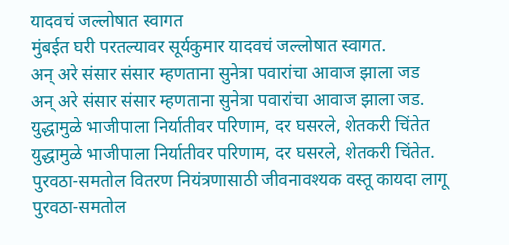यादवचं जल्लोषात स्वागत
मुंबईत घरी परतल्यावर सूर्यकुमार यादवचं जल्लोषात स्वागत.
अन् अरे संसार संसार म्हणताना सुनेत्रा पवारांचा आवाज झाला जड
अन् अरे संसार संसार म्हणताना सुनेत्रा पवारांचा आवाज झाला जड.
युद्धामुळे भाजीपाला निर्यातीवर परिणाम, दर घसरले, शेतकरी चिंतेत
युद्धामुळे भाजीपाला निर्यातीवर परिणाम, दर घसरले, शेतकरी चिंतेत.
पुरवठा-समतोल वितरण नियंत्रणासाठी जीवनावश्यक वस्तू कायदा लागू
पुरवठा-समतोल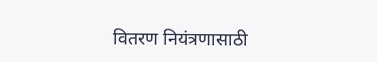वितरण नियंत्रणासाठी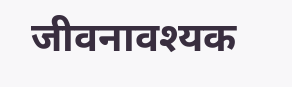जीवनावश्यक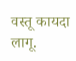वस्तू कायदा लागू.